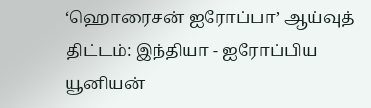‘ஹொரைசன் ஐரோப்பா’ ஆய்வுத் திட்டம்: இந்தியா - ஐரோப்பிய யூனியன்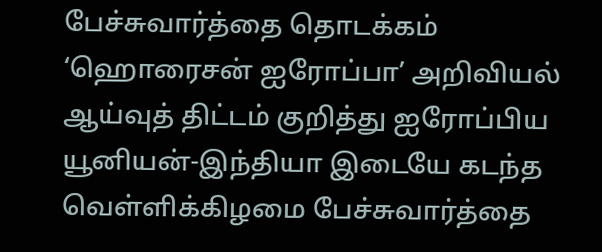பேச்சுவார்த்தை தொடக்கம்
‘ஹொரைசன் ஐரோப்பா’ அறிவியல் ஆய்வுத் திட்டம் குறித்து ஐரோப்பிய யூனியன்-இந்தியா இடையே கடந்த வெள்ளிக்கிழமை பேச்சுவார்த்தை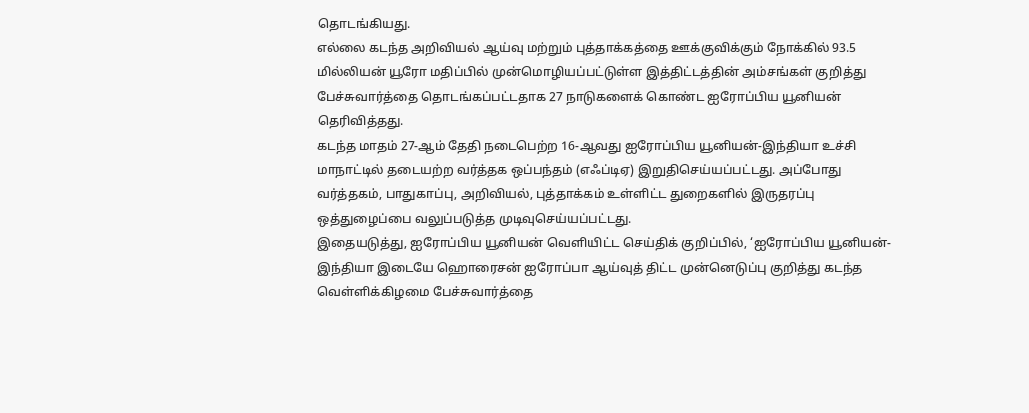தொடங்கியது.
எல்லை கடந்த அறிவியல் ஆய்வு மற்றும் புத்தாக்கத்தை ஊக்குவிக்கும் நோக்கில் 93.5 மில்லியன் யூரோ மதிப்பில் முன்மொழியப்பட்டுள்ள இத்திட்டத்தின் அம்சங்கள் குறித்து பேச்சுவார்த்தை தொடங்கப்பட்டதாக 27 நாடுகளைக் கொண்ட ஐரோப்பிய யூனியன் தெரிவித்தது.
கடந்த மாதம் 27-ஆம் தேதி நடைபெற்ற 16-ஆவது ஐரோப்பிய யூனியன்-இந்தியா உச்சி மாநாட்டில் தடையற்ற வர்த்தக ஒப்பந்தம் (எஃப்டிஏ) இறுதிசெய்யப்பட்டது. அப்போது வர்த்தகம், பாதுகாப்பு, அறிவியல், புத்தாக்கம் உள்ளிட்ட துறைகளில் இருதரப்பு ஒத்துழைப்பை வலுப்படுத்த முடிவுசெய்யப்பட்டது.
இதையடுத்து, ஐரோப்பிய யூனியன் வெளியிட்ட செய்திக் குறிப்பில், ‘ஐரோப்பிய யூனியன்- இந்தியா இடையே ஹொரைசன் ஐரோப்பா ஆய்வுத் திட்ட முன்னெடுப்பு குறித்து கடந்த வெள்ளிக்கிழமை பேச்சுவார்த்தை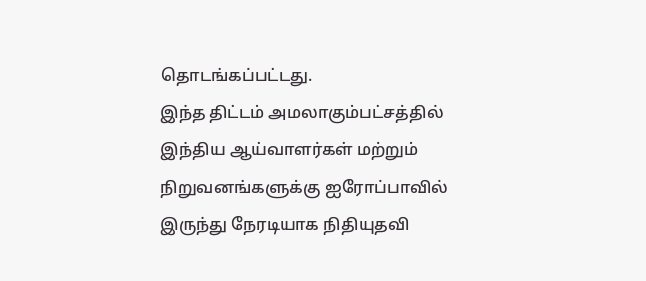தொடங்கப்பட்டது.
இந்த திட்டம் அமலாகும்பட்சத்தில் இந்திய ஆய்வாளர்கள் மற்றும் நிறுவனங்களுக்கு ஐரோப்பாவில் இருந்து நேரடியாக நிதியுதவி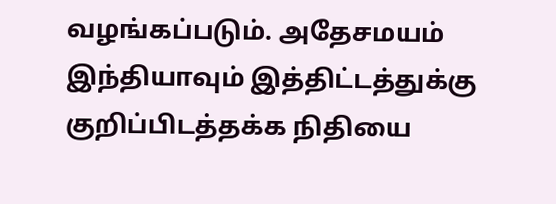வழங்கப்படும். அதேசமயம் இந்தியாவும் இத்திட்டத்துக்கு குறிப்பிடத்தக்க நிதியை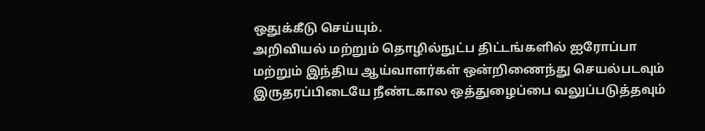ஒதுக்கீடு செய்யும்.
அறிவியல் மற்றும் தொழில்நுட்ப திட்டங்களில் ஐரோப்பா மற்றும் இந்திய ஆய்வாளர்கள் ஒன்றிணைந்து செயல்படவும் இருதரப்பிடையே நீண்டகால ஒத்துழைப்பை வலுப்படுத்தவும்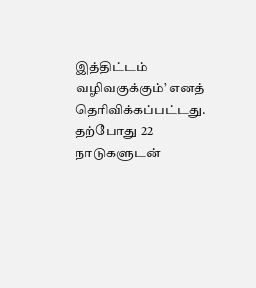இத்திட்டம் வழிவகுக்கும்’ எனத் தெரிவிக்கப்பட்டது.
தற்போது 22 நாடுகளுடன்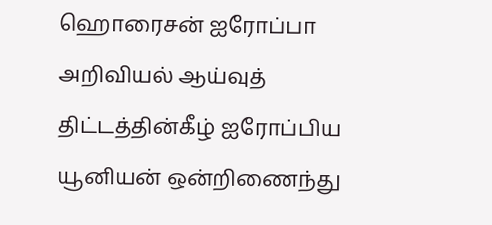ஹொரைசன் ஐரோப்பா அறிவியல் ஆய்வுத் திட்டத்தின்கீழ் ஐரோப்பிய யூனியன் ஒன்றிணைந்து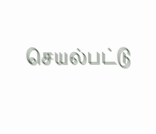செயல்பட்டு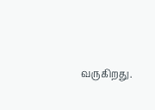வருகிறது.